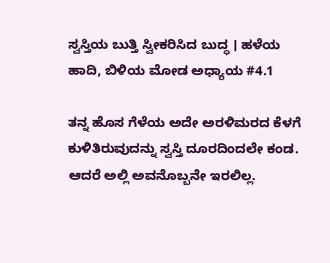ಸ್ವಸ್ತಿಯ ಬುತ್ತಿ ಸ್ವೀಕರಿಸಿದ ಬುದ್ಧ । ಹಳೆಯ ಹಾದಿ, ಬಿಳಿಯ ಮೋಡ ಅಧ್ಯಾಯ #4.1

ತನ್ನ ಹೊಸ ಗೆಳೆಯ ಅದೇ ಅರಳಿಮರದ ಕೆಳಗೆ ಕುಳಿತಿರುವುದನ್ನು ಸ್ವಸ್ತಿ ದೂರದಿಂದಲೇ ಕಂಡ. ಆದರೆ ಅಲ್ಲಿ ಅವನೊಬ್ಬನೇ ಇರಲಿಲ್ಲ.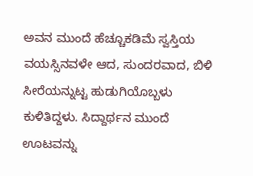ಅವನ ಮುಂದೆ ಹೆಚ್ಚೂಕಡಿಮೆ ಸ್ವಸ್ತಿಯ ವಯಸ್ಸಿನವಳೇ ಆದ, ಸುಂದರವಾದ, ಬಿಳಿ ಸೀರೆಯನ್ನುಟ್ಟ ಹುಡುಗಿಯೊಬ್ಬಳು ಕುಳಿತಿದ್ದಳು. ಸಿದ್ದಾರ್ಥನ ಮುಂದೆ ಊಟವನ್ನು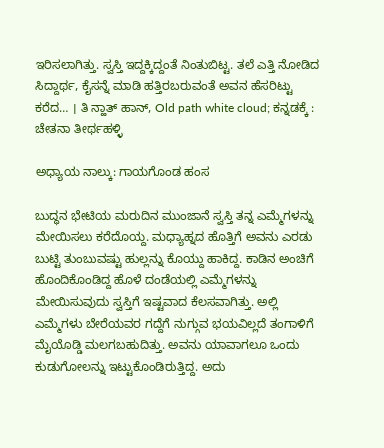ಇರಿಸಲಾಗಿತ್ತು. ಸ್ವಸ್ತಿ ಇದ್ದಕ್ಕಿದ್ದಂತೆ ನಿಂತುಬಿಟ್ಟ. ತಲೆ ಎತ್ತಿ ನೋಡಿದ ಸಿದ್ದಾರ್ಥ, ಕೈಸನ್ನೆ ಮಾಡಿ ಹತ್ತಿರಬರುವಂತೆ ಅವನ ಹೆಸರಿಟ್ಟು ಕರೆದ… । ತಿ ನ್ಹಾತ್ ಹಾನ್, Old path white cloud; ಕನ್ನಡಕ್ಕೆ : ಚೇತನಾ ತೀರ್ಥಹಳ್ಳಿ

ಅಧ್ಯಾಯ ನಾಲ್ಕು: ಗಾಯಗೊಂಡ ಹಂಸ

ಬುದ್ಧನ ಭೇಟಿಯ ಮರುದಿನ ಮುಂಜಾನೆ ಸ್ವಸ್ತಿ ತನ್ನ ಎಮ್ಮೆಗಳನ್ನು ಮೇಯಿಸಲು ಕರೆದೊಯ್ದ. ಮಧ್ಯಾಹ್ನದ ಹೊತ್ತಿಗೆ ಅವನು ಎರಡು ಬುಟ್ಟಿ ತುಂಬುವಷ್ಟು ಹುಲ್ಲನ್ನು ಕೊಯ್ದು ಹಾಕಿದ್ದ. ಕಾಡಿನ ಅಂಚಿಗೆ ಹೊಂದಿಕೊಂಡಿದ್ದ ಹೊಳೆ ದಂಡೆಯಲ್ಲಿ ಎಮ್ಮೆಗಳನ್ನು ಮೇಯಿಸುವುದು ಸ್ವಸ್ತಿಗೆ ಇಷ್ಟವಾದ ಕೆಲಸವಾಗಿತ್ತು. ಅಲ್ಲಿ ಎಮ್ಮೆಗಳು ಬೇರೆಯವರ ಗದ್ದೆಗೆ ನುಗ್ಗುವ ಭಯವಿಲ್ಲದೆ ತಂಗಾಳಿಗೆ ಮೈಯೊಡ್ಡಿ ಮಲಗಬಹುದಿತ್ತು. ಅವನು ಯಾವಾಗಲೂ ಒಂದು ಕುಡುಗೋಲನ್ನು ಇಟ್ಟುಕೊಂಡಿರುತ್ತಿದ್ದ. ಅದು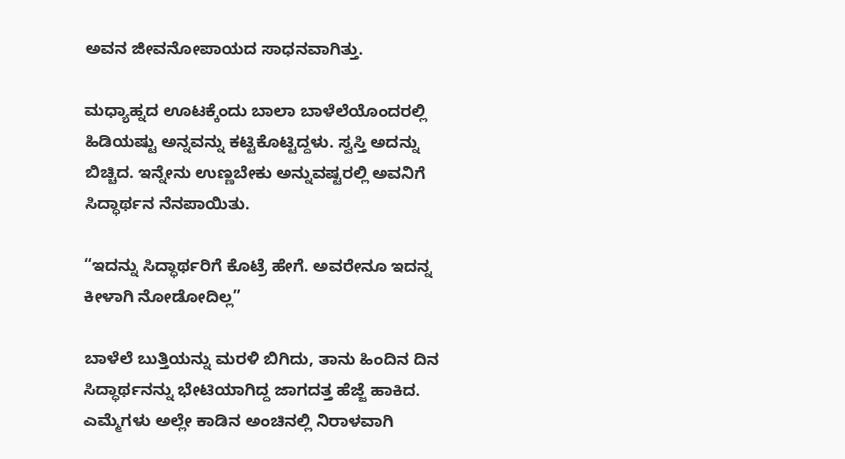ಅವನ ಜೀವನೋಪಾಯದ ಸಾಧನವಾಗಿತ್ತು.

ಮಧ್ಯಾಹ್ನದ ಊಟಕ್ಕೆಂದು ಬಾಲಾ ಬಾಳೆಲೆಯೊಂದರಲ್ಲಿ ಹಿಡಿಯಷ್ಟು ಅನ್ನವನ್ನು ಕಟ್ಟಿಕೊಟ್ಟಿದ್ದಳು. ಸ್ವಸ್ತಿ ಅದನ್ನು ಬಿಚ್ಚಿದ. ಇನ್ನೇನು ಉಣ್ಣಬೇಕು ಅನ್ನುವಷ್ಟರಲ್ಲಿ ಅವನಿಗೆ ಸಿದ್ಧಾರ್ಥನ ನೆನಪಾಯಿತು.

“ಇದನ್ನು ಸಿದ್ಧಾರ್ಥರಿಗೆ ಕೊಟ್ರೆ ಹೇಗೆ. ಅವರೇನೂ ಇದನ್ನ ಕೀಳಾಗಿ ನೋಡೋದಿಲ್ಲ”

ಬಾಳೆಲೆ ಬುತ್ತಿಯನ್ನು ಮರಳಿ ಬಿಗಿದು, ತಾನು ಹಿಂದಿನ ದಿನ ಸಿದ್ಧಾರ್ಥನನ್ನು ಭೇಟಿಯಾಗಿದ್ದ ಜಾಗದತ್ತ ಹೆಜ್ಜೆ ಹಾಕಿದ. ಎಮ್ಮೆಗಳು ಅಲ್ಲೇ ಕಾಡಿನ ಅಂಚಿನಲ್ಲಿ ನಿರಾಳವಾಗಿ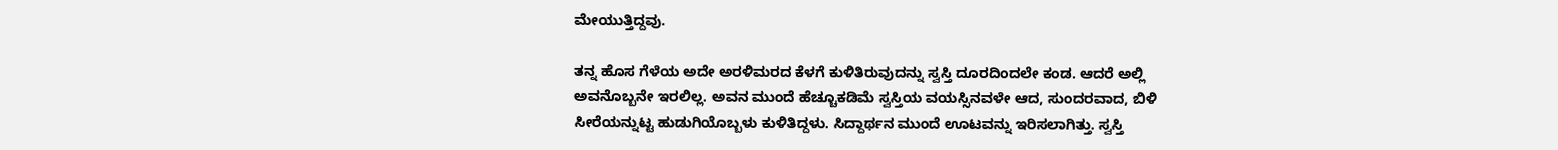ಮೇಯುತ್ತಿದ್ದವು.

ತನ್ನ ಹೊಸ ಗೆಳೆಯ ಅದೇ ಅರಳಿಮರದ ಕೆಳಗೆ ಕುಳಿತಿರುವುದನ್ನು ಸ್ವಸ್ತಿ ದೂರದಿಂದಲೇ ಕಂಡ. ಆದರೆ ಅಲ್ಲಿ ಅವನೊಬ್ಬನೇ ಇರಲಿಲ್ಲ. ಅವನ ಮುಂದೆ ಹೆಚ್ಚೂಕಡಿಮೆ ಸ್ವಸ್ತಿಯ ವಯಸ್ಸಿನವಳೇ ಆದ, ಸುಂದರವಾದ, ಬಿಳಿ ಸೀರೆಯನ್ನುಟ್ಟ ಹುಡುಗಿಯೊಬ್ಬಳು ಕುಳಿತಿದ್ದಳು. ಸಿದ್ದಾರ್ಥನ ಮುಂದೆ ಊಟವನ್ನು ಇರಿಸಲಾಗಿತ್ತು. ಸ್ವಸ್ತಿ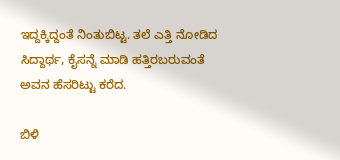ಇದ್ದಕ್ಕಿದ್ದಂತೆ ನಿಂತುಬಿಟ್ಟ. ತಲೆ ಎತ್ತಿ ನೋಡಿದ ಸಿದ್ದಾರ್ಥ, ಕೈಸನ್ನೆ ಮಾಡಿ ಹತ್ತಿರಬರುವಂತೆ ಅವನ ಹೆಸರಿಟ್ಟು ಕರೆದ.

ಬಿಳಿ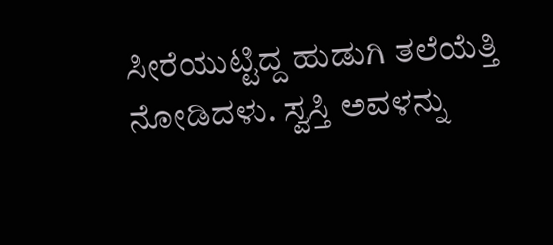ಸೀರೆಯುಟ್ಟಿದ್ದ ಹುಡುಗಿ ತಲೆಯೆತ್ತಿ ನೋಡಿದಳು. ಸ್ವಸ್ತಿ ಅವಳನ್ನು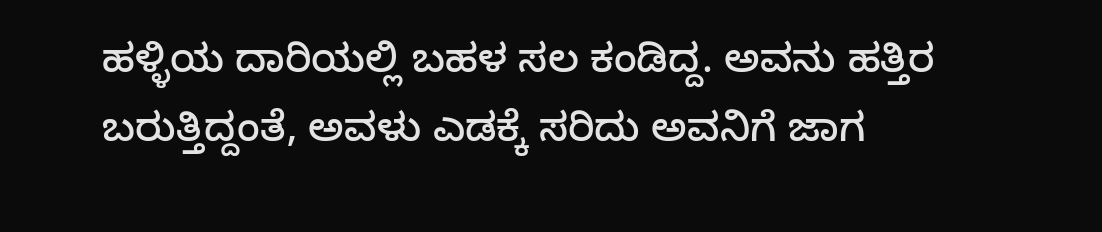ಹಳ್ಳಿಯ ದಾರಿಯಲ್ಲಿ ಬಹಳ ಸಲ ಕಂಡಿದ್ದ. ಅವನು ಹತ್ತಿರ ಬರುತ್ತಿದ್ದಂತೆ, ಅವಳು ಎಡಕ್ಕೆ ಸರಿದು ಅವನಿಗೆ ಜಾಗ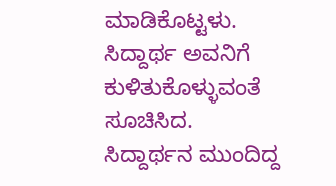ಮಾಡಿಕೊಟ್ಟಳು. ಸಿದ್ದಾರ್ಥ ಅವನಿಗೆ ಕುಳಿತುಕೊಳ್ಳುವಂತೆ ಸೂಚಿಸಿದ. ಸಿದ್ದಾರ್ಥನ ಮುಂದಿದ್ದ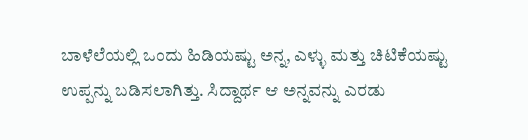ಬಾಳೆಲೆಯಲ್ಲಿ ಒಂದು ಹಿಡಿಯಷ್ಟು ಅನ್ನ, ಎಳ್ಳು ಮತ್ತು ಚಿಟಿಕೆಯಷ್ಟು ಉಪ್ಪನ್ನು ಬಡಿಸಲಾಗಿತ್ತು. ಸಿದ್ದಾರ್ಥ ಆ ಅನ್ನವನ್ನು ಎರಡು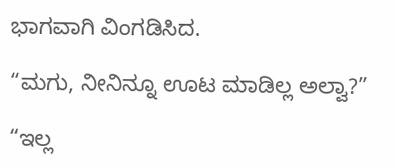ಭಾಗವಾಗಿ ವಿಂಗಡಿಸಿದ.

“ಮಗು, ನೀನಿನ್ನೂ ಊಟ ಮಾಡಿಲ್ಲ ಅಲ್ವಾ?”

“ಇಲ್ಲ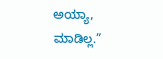ಅಯ್ಯಾ, ಮಾಡಿಲ್ಲ.”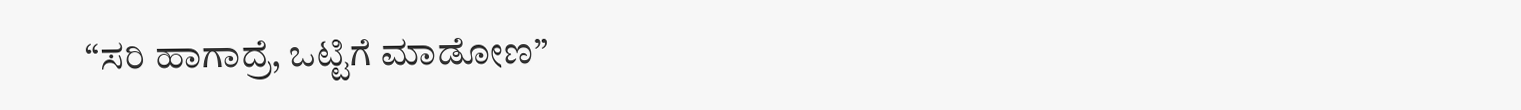“ಸರಿ ಹಾಗಾದ್ರೆ, ಒಟ್ಟಿಗೆ ಮಾಡೋಣ”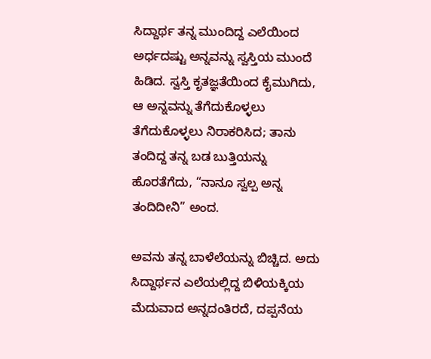ಸಿದ್ದಾರ್ಥ ತನ್ನ ಮುಂದಿದ್ದ ಎಲೆಯಿಂದ ಅರ್ಧದಷ್ಟು ಅನ್ನವನ್ನು ಸ್ವಸ್ತಿಯ ಮುಂದೆ ಹಿಡಿದ. ಸ್ವಸ್ತಿ ಕೃತಜ್ಞತೆಯಿಂದ ಕೈಮುಗಿದು, ಆ ಅನ್ನವನ್ನು ತೆಗೆದುಕೊಳ್ಳಲು ತೆಗೆದುಕೊಳ್ಳಲು ನಿರಾಕರಿಸಿದ; ತಾನು ತಂದಿದ್ದ ತನ್ನ ಬಡ ಬುತ್ತಿಯನ್ನು ಹೊರತೆಗೆದು, “ನಾನೂ ಸ್ವಲ್ಪ ಅನ್ನ ತಂದಿದೀನಿ” ಅಂದ.

ಅವನು ತನ್ನ ಬಾಳೆಲೆಯನ್ನು ಬಿಚ್ಚಿದ. ಅದು ಸಿದ್ದಾರ್ಥನ ಎಲೆಯಲ್ಲಿದ್ದ ಬಿಳಿಯಕ್ಕಿಯ ಮೆದುವಾದ ಅನ್ನದಂತಿರದೆ, ದಪ್ಪನೆಯ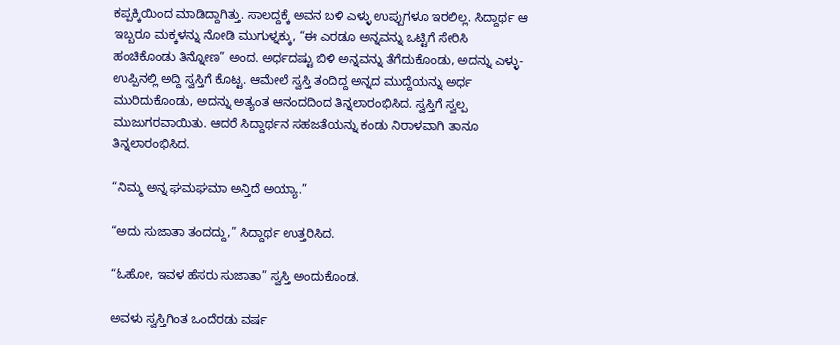ಕಪ್ಪಕ್ಕಿಯಿಂದ ಮಾಡಿದ್ದಾಗಿತ್ತು. ಸಾಲದ್ದಕ್ಕೆ ಅವನ ಬಳಿ ಎಳ್ಳು ಉಪ್ಪುಗಳೂ ಇರಲಿಲ್ಲ. ಸಿದ್ದಾರ್ಥ ಆ ಇಬ್ಬರೂ ಮಕ್ಕಳನ್ನು ನೋಡಿ ಮುಗುಳ್ನಕ್ಕು, “ಈ ಎರಡೂ ಅನ್ನವನ್ನು ಒಟ್ಟಿಗೆ ಸೇರಿಸಿ ಹಂಚಿಕೊಂಡು ತಿನ್ನೋಣ” ಅಂದ. ಅರ್ಧದಷ್ಟು ಬಿಳಿ ಅನ್ನವನ್ನು ತೆಗೆದುಕೊಂಡು, ಅದನ್ನು ಎಳ್ಳು-ಉಪ್ಪಿನಲ್ಲಿ ಅದ್ದಿ ಸ್ವಸ್ತಿಗೆ ಕೊಟ್ಟ. ಆಮೇಲೆ ಸ್ವಸ್ತಿ ತಂದಿದ್ದ ಅನ್ನದ ಮುದ್ದೆಯನ್ನು ಅರ್ಧ ಮುರಿದುಕೊಂಡು, ಅದನ್ನು ಅತ್ಯಂತ ಆನಂದದಿಂದ ತಿನ್ನಲಾರಂಭಿಸಿದ. ಸ್ವಸ್ತಿಗೆ ಸ್ವಲ್ಪ ಮುಜುಗರವಾಯಿತು. ಆದರೆ ಸಿದ್ದಾರ್ಥನ ಸಹಜತೆಯನ್ನು ಕಂಡು ನಿರಾಳವಾಗಿ ತಾನೂ ತಿನ್ನಲಾರಂಭಿಸಿದ.

“ನಿಮ್ಮ ಅನ್ನ ಘಮಘಮಾ ಅನ್ತಿದೆ ಅಯ್ಯಾ.”

“ಅದು ಸುಜಾತಾ ತಂದದ್ದು,” ಸಿದ್ದಾರ್ಥ ಉತ್ತರಿಸಿದ.

“ಓಹೋ, ಇವಳ ಹೆಸರು ಸುಜಾತಾ” ಸ್ವಸ್ತಿ ಅಂದುಕೊಂಡ.

ಅವಳು ಸ್ವಸ್ತಿಗಿಂತ ಒಂದೆರಡು ವರ್ಷ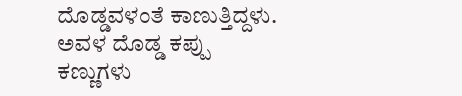ದೊಡ್ಡವಳಂತೆ ಕಾಣುತ್ತಿದ್ದಳು. ಅವಳ ದೊಡ್ಡ ಕಪ್ಪು ಕಣ್ಣುಗಳು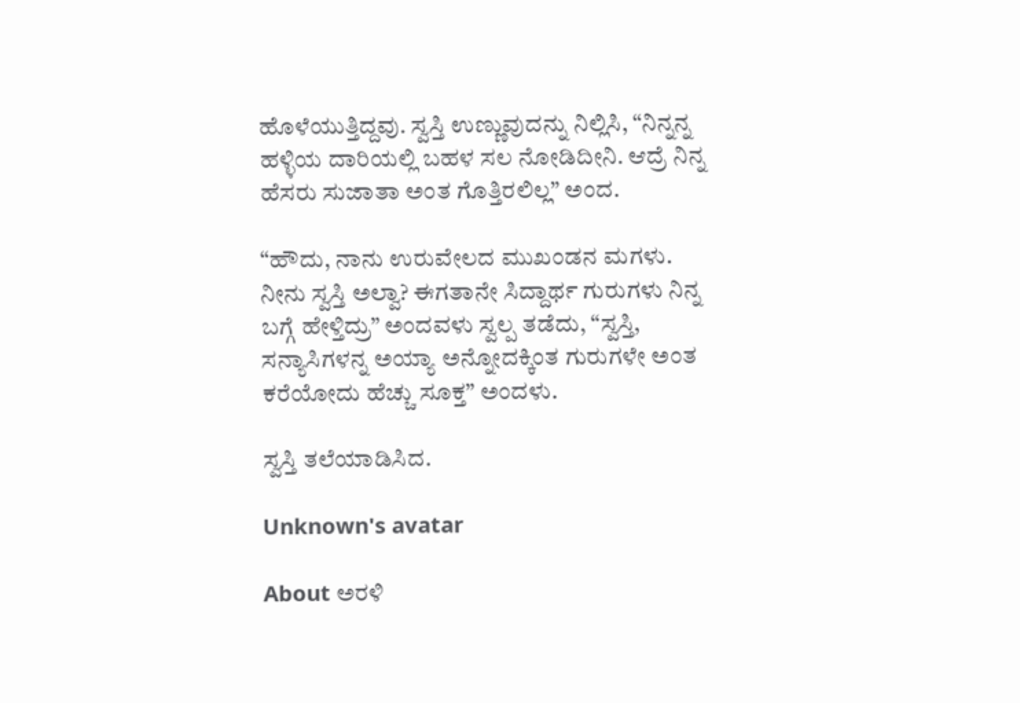ಹೊಳೆಯುತ್ತಿದ್ದವು. ಸ್ವಸ್ತಿ ಉಣ್ಣುವುದನ್ನು ನಿಲ್ಲಿಸಿ, “ನಿನ್ನನ್ನ ಹಳ್ಳಿಯ ದಾರಿಯಲ್ಲಿ ಬಹಳ ಸಲ ನೋಡಿದೀನಿ. ಆದ್ರೆ ನಿನ್ನ ಹೆಸರು ಸುಜಾತಾ ಅಂತ ಗೊತ್ತಿರಲಿಲ್ಲ” ಅಂದ.

“ಹೌದು, ನಾನು ಉರುವೇಲದ ಮುಖಂಡನ ಮಗಳು. ನೀನು ಸ್ವಸ್ತಿ ಅಲ್ವಾ? ಈಗತಾನೇ ಸಿದ್ದಾರ್ಥ ಗುರುಗಳು ನಿನ್ನ ಬಗ್ಗೆ ಹೇಳ್ತಿದ್ರು” ಅಂದವಳು ಸ್ವಲ್ಪ ತಡೆದು, “ಸ್ವಸ್ತಿ, ಸನ್ಯಾಸಿಗಳನ್ನ ಅಯ್ಯಾ ಅನ್ನೋದಕ್ಕಿಂತ ಗುರುಗಳೇ ಅಂತ ಕರೆಯೋದು ಹೆಚ್ಚು ಸೂಕ್ತ” ಅಂದಳು.

ಸ್ವಸ್ತಿ ತಲೆಯಾಡಿಸಿದ.

Unknown's avatar

About ಅರಳಿ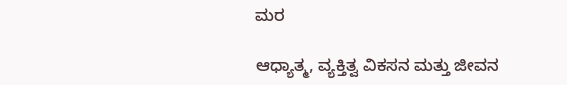ಮರ

ಆಧ್ಯಾತ್ಮ, ವ್ಯಕ್ತಿತ್ವ ವಿಕಸನ ಮತ್ತು ಜೀವನ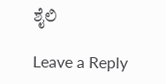ಶೈಲಿ

Leave a Reply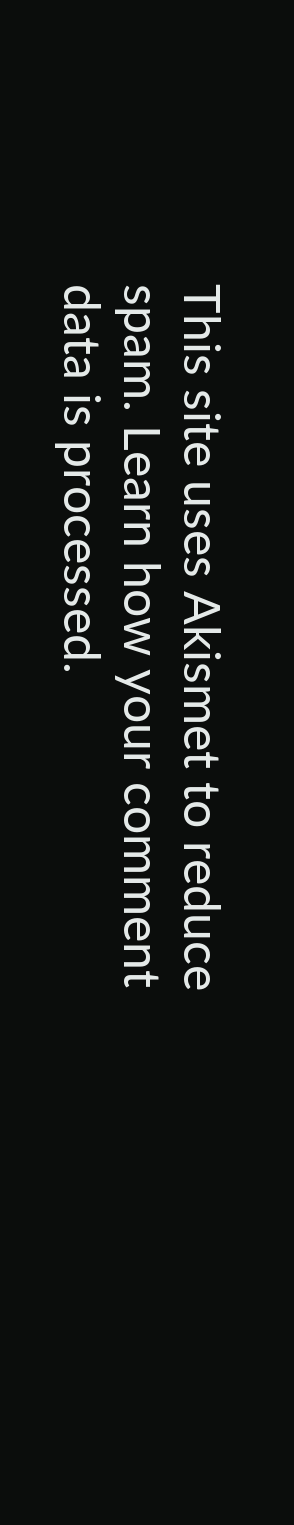This site uses Akismet to reduce spam. Learn how your comment data is processed.